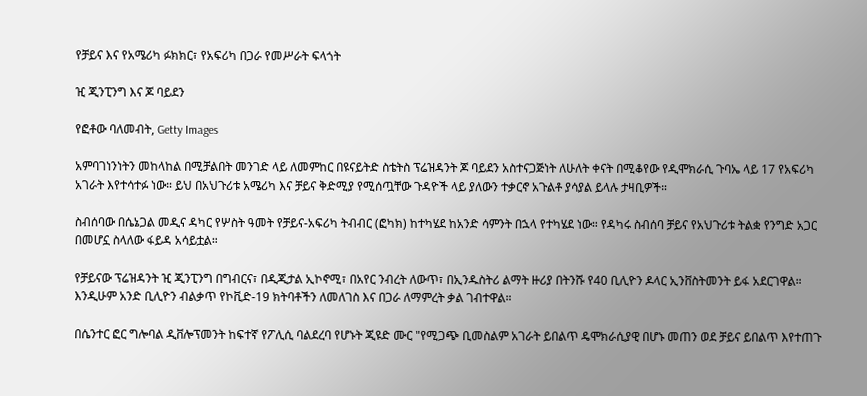የቻይና እና የአሜሪካ ፉክክር፣ የአፍሪካ በጋራ የመሥራት ፍላጎት

ዢ ጂንፒንግ እና ጆ ባይደን

የፎቶው ባለመብት, Getty Images

አምባገነንነትን መከላከል በሚቻልበት መንገድ ላይ ለመምከር በዩናይትድ ስቴትስ ፕሬዝዳንት ጆ ባይደን አስተናጋጅነት ለሁለት ቀናት በሚቆየው የዲሞክራሲ ጉባኤ ላይ 17 የአፍሪካ አገራት እየተሳተፉ ነው። ይህ በአህጉሪቱ አሜሪካ እና ቻይና ቅድሚያ የሚሰጧቸው ጉዳዮች ላይ ያለውን ተቃርኖ አጉልቶ ያሳያል ይላሉ ታዛቢዎች።

ስብሰባው በሴኔጋል መዲና ዳካር የሦስት ዓመት የቻይና-አፍሪካ ትብብር (ፎካክ) ከተካሄደ ከአንድ ሳምንት በኋላ የተካሄደ ነው። የዳካሩ ስብሰባ ቻይና የአህጉሪቱ ትልቋ የንግድ አጋር በመሆኗ ስላለው ፋይዳ አሳይቷል።

የቻይናው ፕሬዝዳንት ዢ ጂንፒንግ በግብርና፣ በዲጂታል ኢኮኖሚ፣ በአየር ንብረት ለውጥ፣ በኢንዱስትሪ ልማት ዙሪያ በትንሹ የ40 ቢሊዮን ዶላር ኢንቨስትመንት ይፋ አደርገዋል። እንዲሁም አንድ ቢሊዮን ብልቃጥ የኮቪድ-19 ክትባቶችን ለመለገስ እና በጋራ ለማምረት ቃል ገብተዋል።

በሴንተር ፎር ግሎባል ዲቨሎፕመንት ከፍተኛ የፖሊሲ ባልደረባ የሆኑት ጂዩድ ሙር "የሚጋጭ ቢመስልም አገራት ይበልጥ ዴሞክራሲያዊ በሆኑ መጠን ወደ ቻይና ይበልጥ እየተጠጉ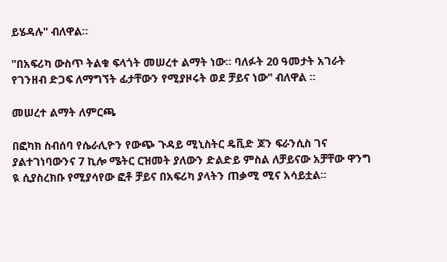ይሄዳሉ" ብለዋል።

"በአፍሪካ ውስጥ ትልቁ ፍላጎት መሠረተ ልማት ነው። ባለፉት 20 ዓመታት አገራት የገንዘብ ድጋፍ ለማግኘት ፊታቸውን የሚያዞሩት ወደ ቻይና ነው" ብለዋል ።

መሠረተ ልማት ለምርጫ

በፎካክ ስብሰባ የሴራሊዮን የውጭ ጉዳይ ሚኒስትር ዴቪድ ጆን ፍራንሲስ ገና ያልተገነባውንና 7 ኪሎ ሜትር ርዝመት ያለውን ድልድይ ምስል ለቻይናው አቻቸው ዋንግ ዪ ሲያስረክቡ የሚያሳየው ፎቶ ቻይና በአፍሪካ ያላትን ጠቃሚ ሚና አሳይቷል።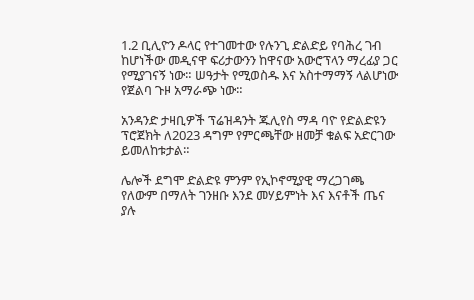1.2 ቢሊዮን ዶላር የተገመተው የሉንጊ ድልድይ የባሕረ ገብ ከሆነችው መዲናዋ ፍሪታውንን ከዋናው አውሮፕላን ማረፊያ ጋር የሚያገናኝ ነው። ሠዓታት የሚወስዱ እና አስተማማኝ ላልሆነው የጀልባ ጉዞ አማራጭ ነው።

አንዳንድ ታዛቢዎች ፕሬዝዳንት ጁሊየስ ማዳ ባዮ የድልድዩን ፕሮጀክት ለ2023 ዳግም የምርጫቸው ዘመቻ ቁልፍ አድርገው ይመለከቱታል።

ሌሎች ደግሞ ድልድዩ ምንም የኢኮኖሚያዊ ማረጋገጫ የለውም በማለት ገንዘቡ እንደ መሃይምነት እና እናቶች ጤና ያሉ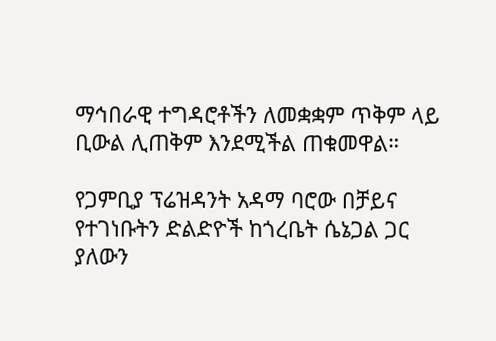ማኅበራዊ ተግዳሮቶችን ለመቋቋም ጥቅም ላይ ቢውል ሊጠቅም እንደሚችል ጠቁመዋል።

የጋምቢያ ፕሬዝዳንት አዳማ ባሮው በቻይና የተገነቡትን ድልድዮች ከጎረቤት ሴኔጋል ጋር ያለውን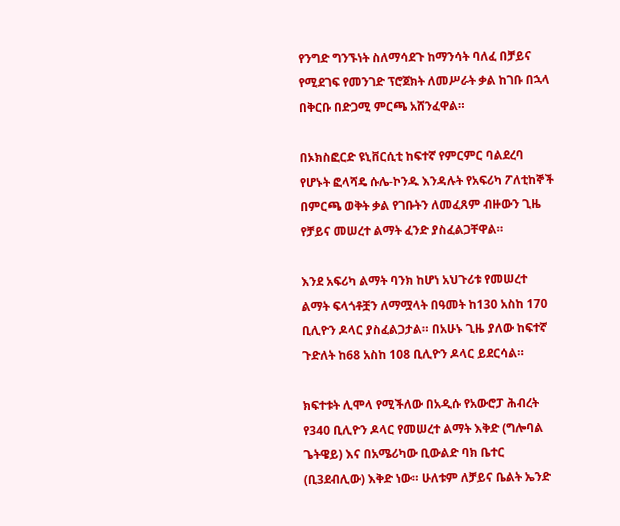የንግድ ግንኙነት ስለማሳደጉ ከማንሳት ባለፈ በቻይና የሚደገፍ የመንገድ ፕሮጀክት ለመሥራት ቃል ከገቡ በኋላ በቅርቡ በድጋሚ ምርጫ አሸንፈዋል።

በኦክስፎርድ ዩኒቨርሲቲ ከፍተኛ የምርምር ባልደረባ የሆኑት ፎላሻዴ ሱሌ-ኮንዱ እንዳሉት የአፍሪካ ፖለቲከኞች በምርጫ ወቅት ቃል የገቡትን ለመፈጸም ብዙውን ጊዜ የቻይና መሠረተ ልማት ፈንድ ያስፈልጋቸዋል።

እንደ አፍሪካ ልማት ባንክ ከሆነ አህጉሪቱ የመሠረተ ልማት ፍላጎቶቿን ለማሟላት በዓመት ከ130 አስከ 170 ቢሊዮን ዶላር ያስፈልጋታል። በአሁኑ ጊዜ ያለው ከፍተኛ ጉድለት ከ68 አስከ 108 ቢሊዮን ዶላር ይደርሳል።

ክፍተቱት ሊሞላ የሚችለው በአዲሱ የአውሮፓ ሕብረት የ340 ቢሊዮን ዶላር የመሠረተ ልማት እቅድ (ግሎባል ጌትዌይ) እና በአሜሪካው ቢውልድ ባክ ቤተር (ቢ3ደብሊው) እቅድ ነው። ሁለቱም ለቻይና ቤልት ኤንድ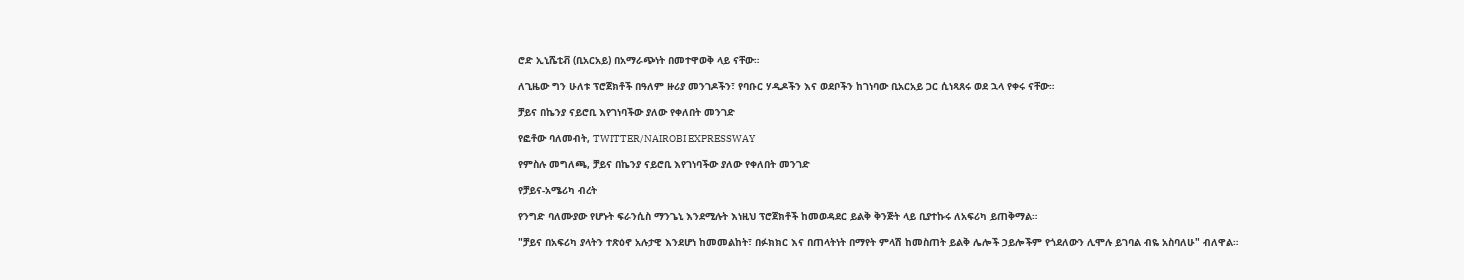ሮድ ኢኒሼቲቭ (ቢአርአይ) በአማራጭነት በመተዋወቅ ላይ ናቸው።

ለጊዜው ግን ሁለቱ ፕሮጀክቶች በዓለም ዙሪያ መንገዶችን፣ የባቡር ሃዲዶችን እና ወደቦችን ከገነባው ቢአርአይ ጋር ሲነጻጸሩ ወደ ኋላ የቀሩ ናቸው።

ቻይና በኬንያ ናይሮቢ እየገነባችው ያለው የቀለበት መንገድ

የፎቶው ባለመብት, TWITTER/NAIROBI EXPRESSWAY

የምስሉ መግለጫ, ቻይና በኬንያ ናይሮቢ እየገነባችው ያለው የቀለበት መንገድ

የቻይና-አሜሪካ ብረት

የንግድ ባለሙያው የሆኑት ፍራንሲስ ማንጌኒ እንደሚሉት እነዚህ ፕሮጀክቶች ከመወዳደር ይልቅ ቅንጅት ላይ ቢያተኩሩ ለአፍሪካ ይጠቅማል።

"ቻይና በአፍሪካ ያላትን ተጽዕኖ አሉታዊ እንደሆነ ከመመልከት፣ በፉክክር እና በጠላትነት በማየት ምላሽ ከመስጠት ይልቅ ሌሎች ኃይሎችም የጎደለውን ሊሞሉ ይገባል ብዬ አስባለሁ" ብለዋል።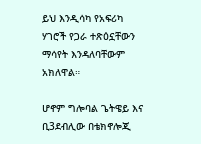ይህ እንዲሳካ የአፍሪካ ሃገሮች የጋራ ተጽዕኗቸውን ማሳየት እንዳለባቸውም አክለዋል።

ሆኖም ግሎባል ጌትዌይ እና ቢ3ደብሊው በቴክኖሎጂ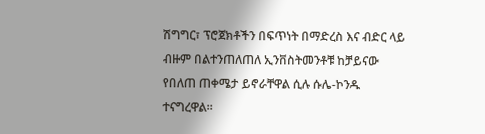ሽግግር፣ ፕሮጀክቶችን በፍጥነት በማድረስ እና ብድር ላይ ብዙም በልተንጠለጠለ ኢንቨስትመንቶቹ ከቻይናው የበለጠ ጠቀሜታ ይኖራቸዋል ሲሉ ሱሌ-ኮንዱ ተናግረዋል።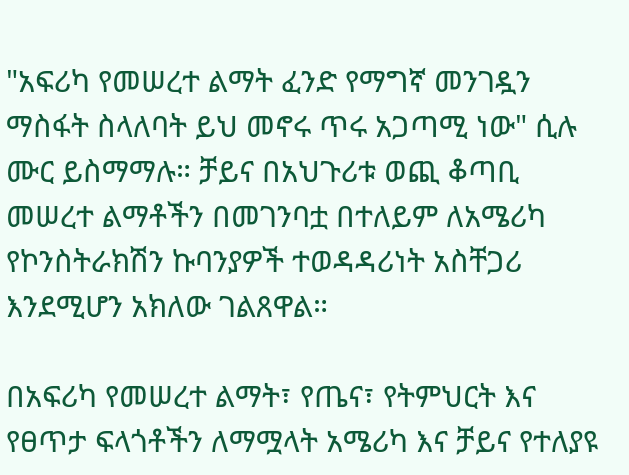"አፍሪካ የመሠረተ ልማት ፈንድ የማግኛ መንገዷን ማስፋት ስላለባት ይህ መኖሩ ጥሩ አጋጣሚ ነው" ሲሉ ሙር ይስማማሉ። ቻይና በአህጉሪቱ ወጪ ቆጣቢ መሠረተ ልማቶችን በመገንባቷ በተለይም ለአሜሪካ የኮንስትራክሽን ኩባንያዎች ተወዳዳሪነት አስቸጋሪ እንደሚሆን አክለው ገልጸዋል።

በአፍሪካ የመሠረተ ልማት፣ የጤና፣ የትምህርት እና የፀጥታ ፍላጎቶችን ለማሟላት አሜሪካ እና ቻይና የተለያዩ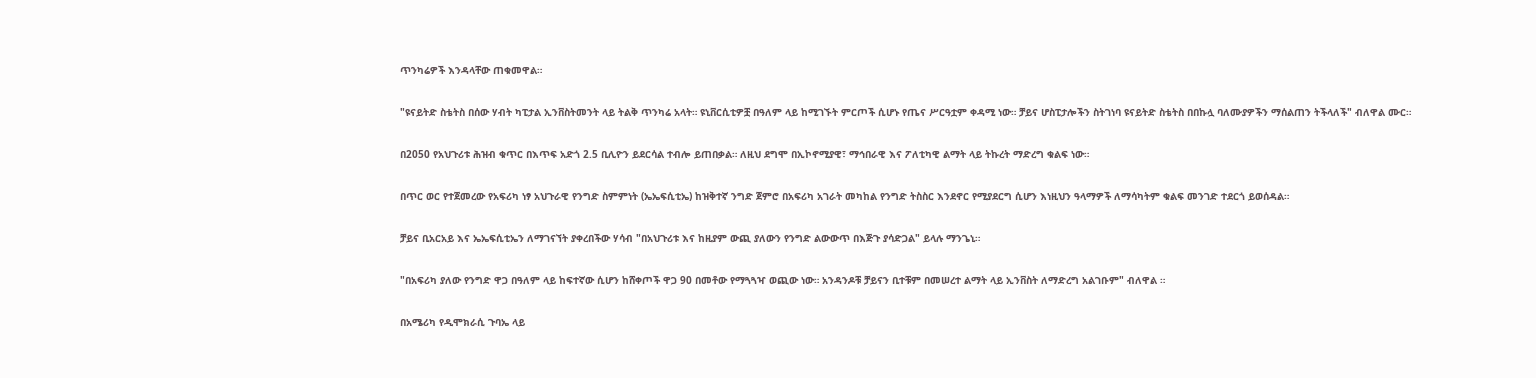ጥንካሬዎች እንዳላቸው ጠቁመዋል።

"ዩናይትድ ስቴትስ በሰው ሃብት ካፒታል ኢንቨስትመንት ላይ ትልቅ ጥንካሬ አላት። ዩኒቨርሲቲዎቿ በዓለም ላይ ከሚገኙት ምርጦች ሲሆኑ የጤና ሥርዓቷም ቀዳሚ ነው። ቻይና ሆስፒታሎችን ስትገነባ ዩናይትድ ስቴትስ በበኩሏ ባለሙያዎችን ማሰልጠን ትችላለች" ብለዋል ሙር።

በ2050 የአህጉሪቱ ሕዝብ ቁጥር በእጥፍ አድጎ 2.5 ቢሊዮን ይደርሳል ተብሎ ይጠበቃል። ለዚህ ደግሞ በኢኮኖሚያዊ፣ ማኅበራዊ እና ፖለቲካዊ ልማት ላይ ትኩረት ማድረግ ቁልፍ ነው።

በጥር ወር የተጀመረው የአፍሪካ ነፃ አህጉራዊ የንግድ ስምምነት (ኤኤፍሲቲኤ) ከዝቅተኛ ንግድ ጀምሮ በአፍሪካ አገራት መካከል የንግድ ትስስር እንደኖር የሚያደርግ ሲሆን እነዚህን ዓላማዎች ለማሳካትም ቁልፍ መንገድ ተደርጎ ይወሰዳል።

ቻይና ቢአርአይ እና ኤኤፍሲቲኤን ለማገናኘት ያቀረበችው ሃሳብ "በአህጉሪቱ እና ከዚያም ውጪ ያለውን የንግድ ልውውጥ በእጅጉ ያሳድጋል" ይላሉ ማንጌኒ።

"በአፍሪካ ያለው የንግድ ዋጋ በዓለም ላይ ከፍተኛው ሲሆን ከሸቀጦች ዋጋ 90 በመቶው የማጓጓዣ ወጪው ነው። አንዳንዶቹ ቻይናን ቢተቹም በመሠረተ ልማት ላይ ኢንቨስት ለማድረግ አልገቡም" ብለዋል ።

በአሜሪካ የዲሞክራሲ ጉባኤ ላይ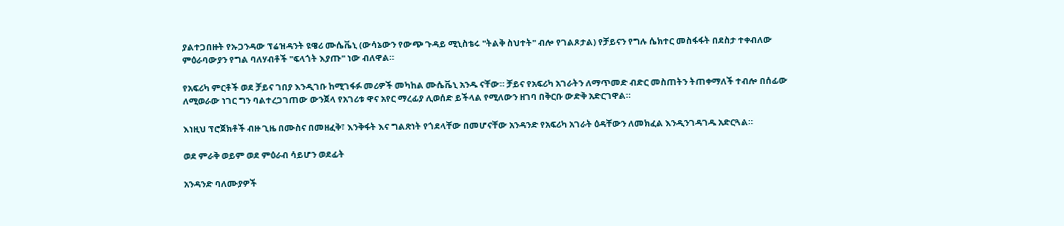ያልተጋበዙት የኡጋንዳው ፕሬዝዳንት ዩዌሪ ሙሴቬኒ (ውሳኔውን የውጭ ጉዳይ ሚኒስቴሩ "ትልቅ ስህተት" ብሎ የገልጾታል) የቻይናን የግሉ ሴክተር መስፋፋት በደስታ ተቀብለው ምዕራባውያን የግል ባለሃብቶች "ፍላጎት እያጡ" ነው ብለዋል።

የአፍሪካ ምርቶች ወደ ቻይና ገበያ እንዲገቡ ከሚገፋፉ መሪዎች መካከል ሙሴቬኒ አንዱ ናቸው። ቻይና የአፍሪካ አገራትን ለማጥመድ ብድር መስጠትን ትጠቀማለች ተብሎ በሰፊው ለሚወራው ነገር ግን ባልተረጋገጠው ውንጀላ የአገሪቱ ዋና አየር ማረፊያ ሊወሰድ ይችላል የሚለውን ዘገባ በቅርቡ ውድቅ አድርገዋል።

እነዚህ ፕሮጀክቶች ብዙ ጊዜ በሙስና በመዘፈቅ፣ እንቅፋት እና ግልጽነት የጎደላቸው በመሆናቸው አንዳንድ የአፍሪካ አገራት ዕዳቸውን ለመክፈል እንዲንገዳገዱ አድርጓል።

ወደ ምራቅ ወይም ወደ ምዕራብ ሳይሆን ወደፊት

አንዳንድ ባለሙያዎች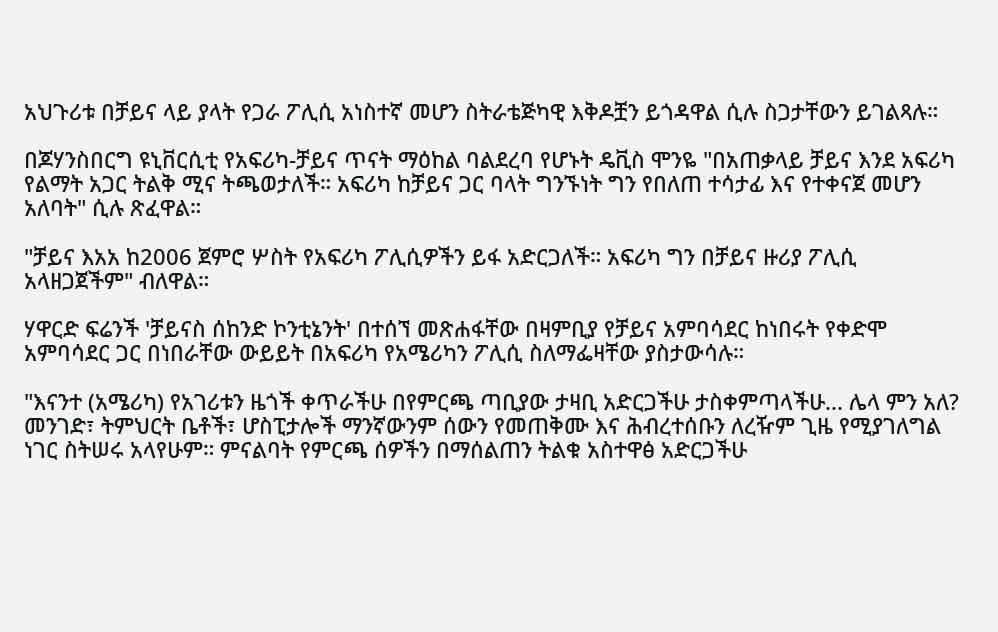አህጉሪቱ በቻይና ላይ ያላት የጋራ ፖሊሲ አነስተኛ መሆን ስትራቴጅካዊ እቅዶቿን ይጎዳዋል ሲሉ ስጋታቸውን ይገልጻሉ።

በጆሃንስበርግ ዩኒቨርሲቲ የአፍሪካ-ቻይና ጥናት ማዕከል ባልደረባ የሆኑት ዴቪስ ሞንዬ "በአጠቃላይ ቻይና እንደ አፍሪካ የልማት አጋር ትልቅ ሚና ትጫወታለች። አፍሪካ ከቻይና ጋር ባላት ግንኙነት ግን የበለጠ ተሳታፊ እና የተቀናጀ መሆን አለባት" ሲሉ ጽፈዋል።

"ቻይና እአአ ከ2006 ጀምሮ ሦስት የአፍሪካ ፖሊሲዎችን ይፋ አድርጋለች። አፍሪካ ግን በቻይና ዙሪያ ፖሊሲ አላዘጋጀችም" ብለዋል።

ሃዋርድ ፍሬንች 'ቻይናስ ሰከንድ ኮንቲኔንት' በተሰኘ መጽሐፋቸው በዛምቢያ የቻይና አምባሳደር ከነበሩት የቀድሞ አምባሳደር ጋር በነበራቸው ውይይት በአፍሪካ የአሜሪካን ፖሊሲ ስለማፌዛቸው ያስታውሳሉ።

"እናንተ (አሜሪካ) የአገሪቱን ዜጎች ቀጥራችሁ በየምርጫ ጣቢያው ታዛቢ አድርጋችሁ ታስቀምጣላችሁ... ሌላ ምን አለ? መንገድ፣ ትምህርት ቤቶች፣ ሆስፒታሎች ማንኛውንም ሰውን የመጠቅሙ እና ሕብረተሰቡን ለረዥም ጊዜ የሚያገለግል ነገር ስትሠሩ አላየሁም። ምናልባት የምርጫ ሰዎችን በማሰልጠን ትልቁ አስተዋፅ አድርጋችሁ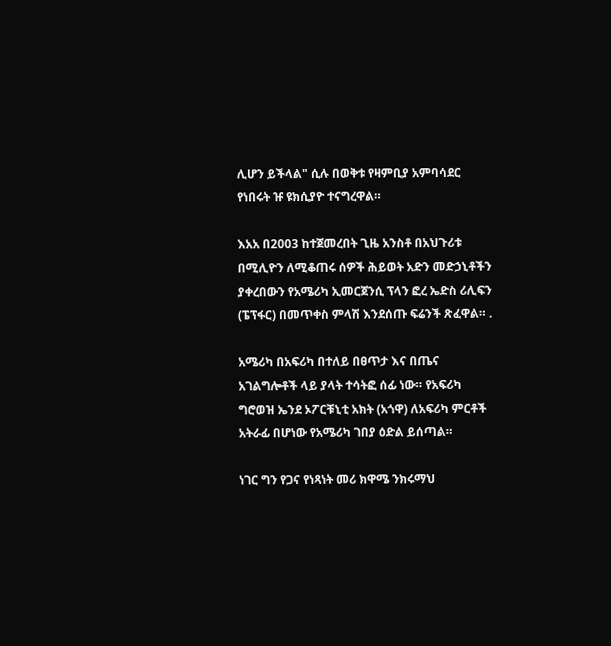ሊሆን ይችላል" ሲሉ በወቅቱ የዛምቢያ አምባሳደር የነበሩት ዡ ዩክሲያዮ ተናግረዋል።

እአአ በ2003 ከተጀመረበት ጊዜ አንስቶ በአህጉሪቱ በሚሊዮን ለሚቆጠሩ ሰዎች ሕይወት አድን መድኃኒቶችን ያቀረበውን የአሜሪካ ኢመርጀንሲ ፕላን ፎረ ኤድስ ሪሊፍን (ፔፕፋር) በመጥቀስ ምላሽ እንደሰጡ ፍሬንች ጽፈዋል። .

አሜሪካ በአፍሪካ በተለይ በፀጥታ እና በጤና አገልግሎቶች ላይ ያላት ተሳትፎ ሰፊ ነው። የአፍሪካ ግሮወዝ ኤንደ ኦፖርቹኒቲ አክት (አጎዋ) ለአፍሪካ ምርቶች አትራፊ በሆነው የአሜሪካ ገበያ ዕድል ይሰጣል።

ነገር ግን የጋና የነጻነት መሪ ክዋሜ ንክሩማህ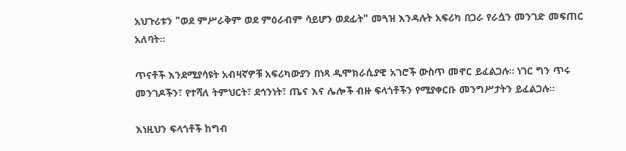አህጉሪቱን "ወደ ምሥራቅም ወደ ምዕራብም ሳይሆን ወደፊት" መጓዝ እንዳሉት አፍሪካ በጋራ የራሷን መንገድ መፍጠር አለባት።

ጥናቶች እንደሚያሳዩት አብዛኛዎቹ አፍሪካውያን በነጻ ዲሞክራሲያዊ አገሮች ውስጥ መኖር ይፈልጋሉ። ነገር ግን ጥሩ መንገዶችን፣ የተሻለ ትምህርት፣ ደኅንነት፣ ጤና እና ሌሎች ብዙ ፍላጎቶችን የሚያቀርቡ መንግሥታትን ይፈልጋሉ።

እነዚህን ፍላጎቶች ከግብ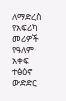ለማድረስ የአፍሪካ መሪዎች የዓለም አቀፍ ተፅዕኖ ውድድር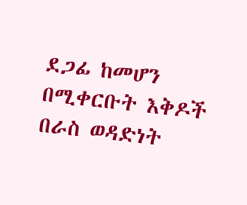ደጋፊ ከመሆን በሚቀርቡት እቅዶች በራስ ወዳድነት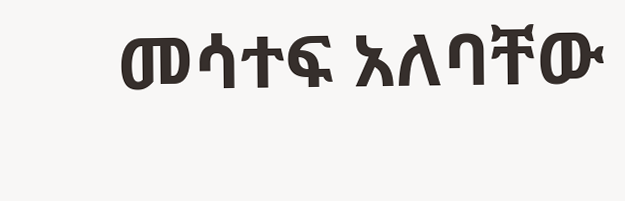መሳተፍ አለባቸው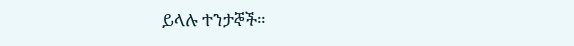ይላሉ ተንታኞች።